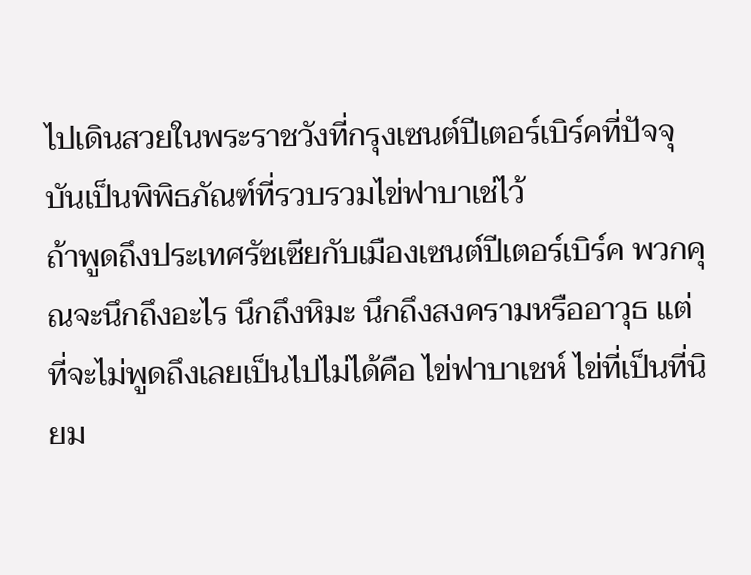ไปเดินสวยในพระราชวังที่กรุงเซนต์ปีเตอร์เบิร์คที่ปัจจุบันเป็นพิพิธภัณฑ์ที่รวบรวมไข่ฟาบาเช่ไว้
ถ้าพูดถึงประเทศรัซเซียกับเมืองเซนต์ปีเตอร์เบิร์ค พวกคุณจะนึกถึงอะไร นึกถึงหิมะ นึกถึงสงครามหรืออาวุธ เเต่ที่จะไม่พูดถึงเลยเป็นไปไม่ได้คือ ไข่ฟาบาเชห์ ไข่ที่เป็นที่นิยม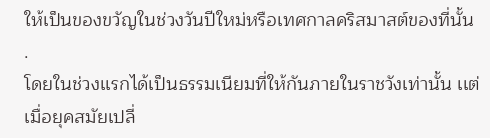ให้เป็นของขวัญในช่วงวันปีใหม่หรือเทศกาลคริสมาสต์ของที่นั้น
.
โดยในช่วงเเรกได้เป็นธรรมเนียมที่ให้กันภายในราชวังเท่านั้น เเต่เมื่อยุคสมัยเปลี่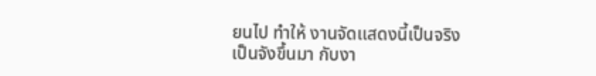ยนไป ทำให้ งานจัดเเสดงนี้เป็นจริงเป็นจังขึ้นมา กับงา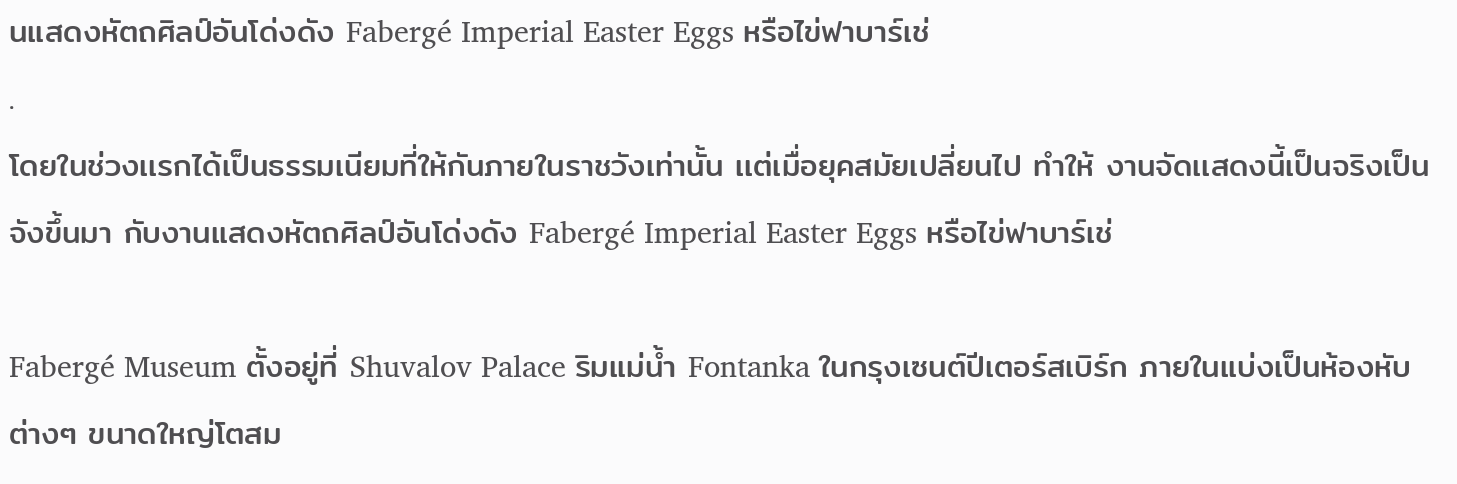นแสดงหัตถศิลป์อันโด่งดัง Fabergé Imperial Easter Eggs หรือไข่ฟาบาร์เช่
.
โดยในช่วงเเรกได้เป็นธรรมเนียมที่ให้กันภายในราชวังเท่านั้น เเต่เมื่อยุคสมัยเปลี่ยนไป ทำให้ งานจัดเเสดงนี้เป็นจริงเป็นจังขึ้นมา กับงานแสดงหัตถศิลป์อันโด่งดัง Fabergé Imperial Easter Eggs หรือไข่ฟาบาร์เช่

Fabergé Museum ตั้งอยู่ที่ Shuvalov Palace ริมแม่น้ำ Fontanka ในกรุงเซนต์ปีเตอร์สเบิร์ก ภายในแบ่งเป็นห้องหับต่างๆ ขนาดใหญ่โตสม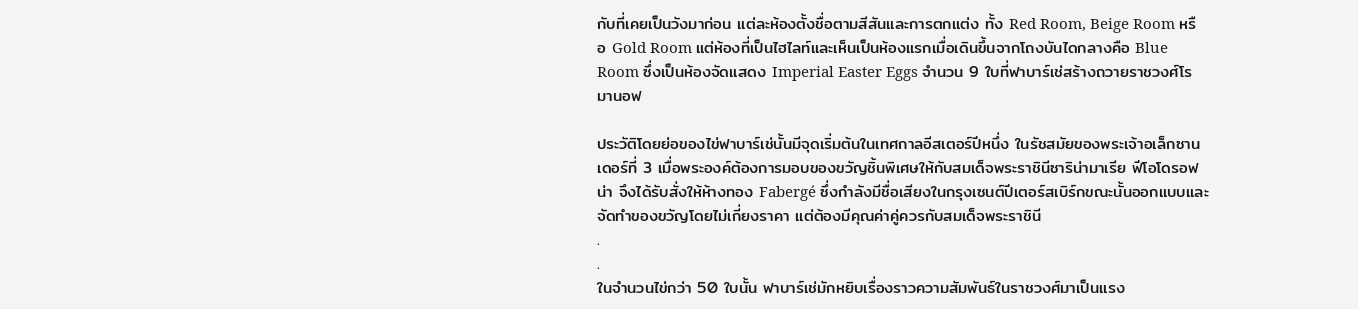กับที่เคยเป็นวังมาก่อน แต่ละห้องตั้งชื่อตามสีสันและการตกแต่ง ทั้ง Red Room, Beige Room หรือ Gold Room แต่ห้องที่เป็นไฮไลท์และเห็นเป็นห้องแรกเมื่อเดินขึ้นจากโถงบันไดกลางคือ Blue Room ซึ่งเป็นห้องจัดแสดง Imperial Easter Eggs จำนวน 9 ใบที่ฟาบาร์เช่สร้างถวายราชวงศ์โรมานอฟ

ประวัติโดยย่อของไข่ฟาบาร์เช่นั้นมีจุดเริ่มต้นในเทศกาลอีสเตอร์ปีหนึ่ง ในรัชสมัยของพระเจ้าอเล็กซานเดอร์ที่ 3 เมื่อพระองค์ต้องการมอบของขวัญชิ้นพิเศษให้กับสมเด็จพระราชินีซาริน่ามาเรีย ฟีโอโดรอฟน่า จึงได้รับสั่งให้ห้างทอง Fabergé ซึ่งกำลังมีชื่อเสียงในกรุงเซนต์ปีเตอร์สเบิร์กขณะนั้นออกแบบและจัดทำของขวัญโดยไม่เกี่ยงราคา แต่ต้องมีคุณค่าคู่ควรกับสมเด็จพระราชินี
.
.
ในจำนวนไข่กว่า 50 ใบนั้น ฟาบาร์เช่มักหยิบเรื่องราวความสัมพันธ์ในราชวงศ์มาเป็นแรง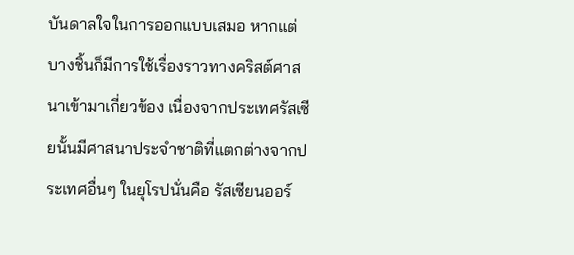บันดาลใจในการออกแบบเสมอ หากแต่บางชิ้นก็มีการใช้เรื่องราวทางคริสต์ศาสนาเข้ามาเกี่ยวข้อง เนื่องจากประเทศรัสเซียนั้นมีศาสนาประจำชาติที่แตกต่างจากประเทศอื่นๆ ในยุโรปนั่นคือ รัสเซียนออร์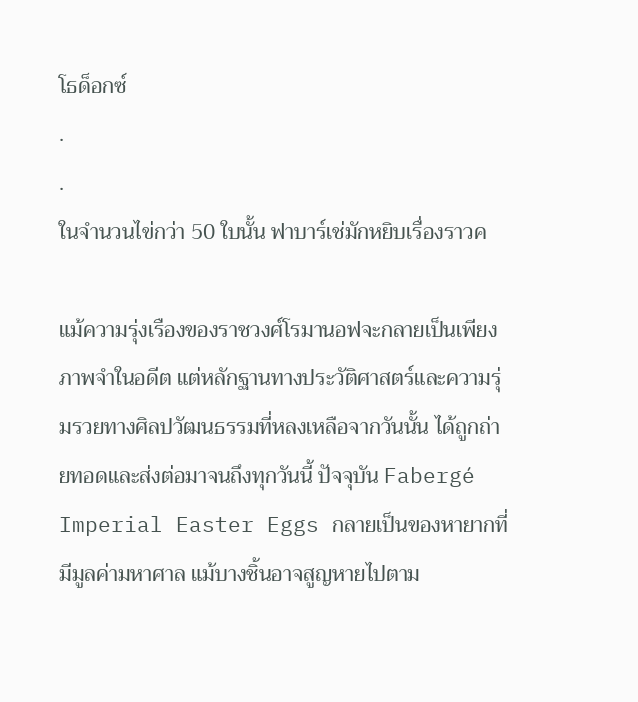โธด็อกซ์
.
.
ในจำนวนไข่กว่า 50 ใบนั้น ฟาบาร์เช่มักหยิบเรื่องราวค

แม้ความรุ่งเรืองของราชวงศ์โรมานอฟจะกลายเป็นเพียงภาพจำในอดีต แต่หลักฐานทางประวัติศาสตร์และความรุ่มรวยทางศิลปวัฒนธรรมที่หลงเหลือจากวันนั้น ได้ถูกถ่ายทอดและส่งต่อมาจนถึงทุกวันนี้ ปัจจุบัน Fabergé Imperial Easter Eggs กลายเป็นของหายากที่มีมูลค่ามหาศาล แม้บางชิ้นอาจสูญหายไปตาม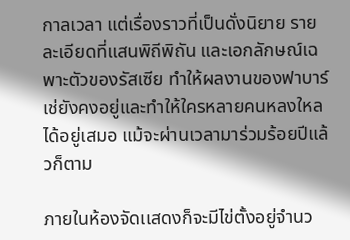กาลเวลา แต่เรื่องราวที่เป็นดั่งนิยาย รายละเอียดที่แสนพิถีพิถัน และเอกลักษณ์เฉพาะตัวของรัสเซีย ทำให้ผลงานของฟาบาร์เช่ยังคงอยู่และทำให้ใครหลายคนหลงใหลได้อยู่เสมอ แม้จะผ่านเวลามาร่วมร้อยปีแล้วก็ตาม

ภายในห้องจัดเเสดงก็จะมีไข่ตั้งอยู่จำนว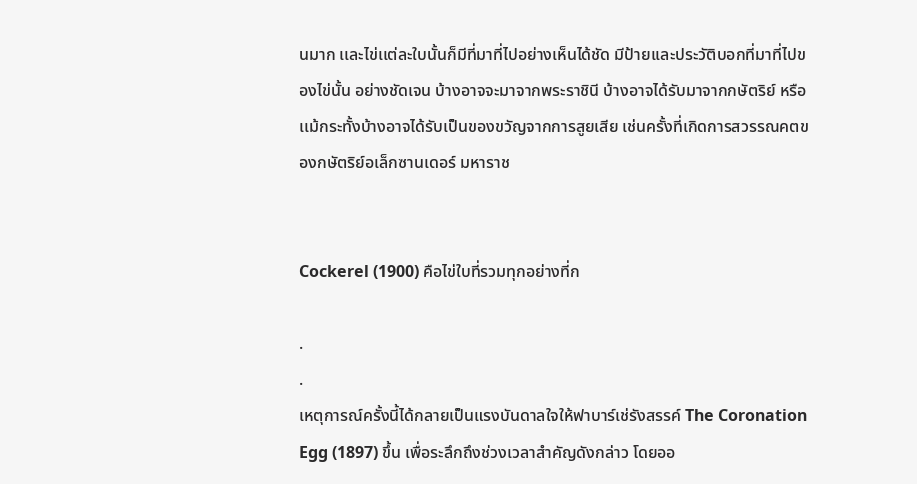นมาก เเละไข่เเต่ละใบนั้นก็มีที่มาที่ไปอย่างเห็นได้ชัด มีป้ายเเละประวัติบอกที่มาที่ไปของไข่นั้น อย่างชัดเจน บ้างอาจจะมาจากพระราชินี บ้างอาจได้รับมาจากกษัตริย์ หรือเเม้กระทั้งบ้างอาจได้รับเป็นของขวัญจากการสูยเสีย เช่นครั้งที่เกิดการสวรรณคตของกษัตริย์อเล็กซานเดอร์ มหาราช


Cockerel (1900) คือไข่ใบที่รวมทุกอย่างที่ก

.
.
เหตุการณ์ครั้งนี้ได้กลายเป็นแรงบันดาลใจให้ฟาบาร์เช่รังสรรค์ The Coronation Egg (1897) ขึ้น เพื่อระลึกถึงช่วงเวลาสำคัญดังกล่าว โดยออ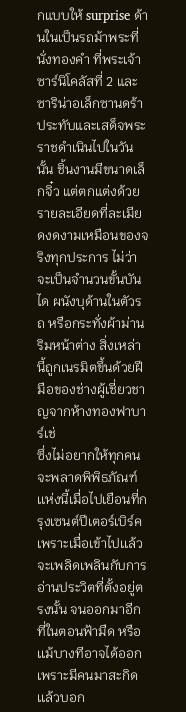กแบบให้ surprise ด้านในเป็นรถม้าพระที่นั่งทองคำ ที่พระเจ้าซาร์นิโคลัสที่ 2 และซาริน่าอเล็กซานดร้าประทับและเสด็จพระราชดำเนินไปในวันนั้น ชิ้นงานมีขนาดเล็กจิ๋ว แต่ตกแต่งด้วยรายละเอียดที่ละเมียดงดงามเหมือนของจริงทุกประการ ไม่ว่าจะเป็นจำนวนขั้นบันได ผนังบุด้านในตัวรถ หรือกระทั่งผ้าม่านริมหน้าต่าง สิ่งเหล่านี้ถูกเนรมิตขึ้นด้วยฝีมือของช่างผู้เชี่ยวชาญจากห้างทองฟาบาร์เช่
ซึ่งไม่อยากให้ทุกคนจะพลาดพิพิธภัณฑ์เเห่งนี้เมื่อไปเยือนที่กรุงเซนต์ปีเตอร์เบิร์ค เพราะเมื่อเข้าไปเเล้วจะเพลิดเพลินกับการอ่านประวิตที่ตั้งอยู่ตรงนั้น จนออกมาอีกที่ในตอนฟ้ามืด หรือเเม้บางทีอาจได้ออกเพราะมีคนมาสะกิดเเล้วบอก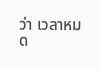ว่า เวลาหมด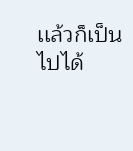เเล้วก็เป็นไปได้